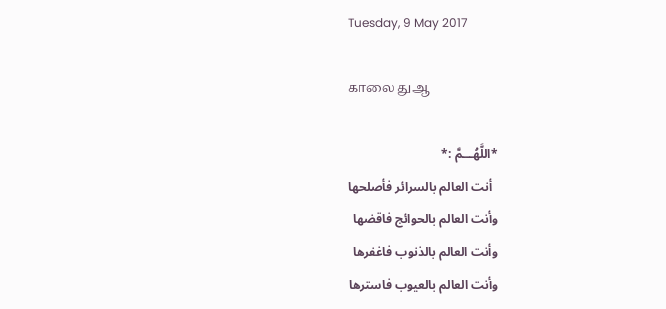Tuesday, 9 May 2017

காலை துஆ

*اللَّهُـــمَّ :*
  أنت العالم بالسرائر فأصلحها
وأنت العالم بالحوائج فاقضها
وأنت العالم بالذنوب فاغفرها
وأنت العالم بالعيوب فاسترها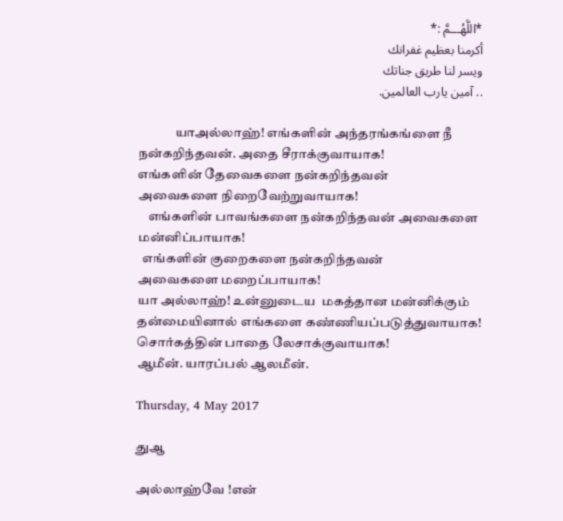*اللَّهُـــمَّ :*
أكرمنا بعظيم غفرانك
ويسر لنا طريق جناتك
.. آمين يارب العالمين.

              யாஅல்லாஹ்! எங்களின் அந்தரங்கங்ளை நீ நன்கறிந்தவன். அதை சீராக்குவாயாக!
எங்களின் தேவைகளை நன்கறிந்தவன்
அவைகளை நிறைவேற்றுவாயாக!
    எங்களின் பாவங்களை நன்கறிந்தவன் அவைகளை மன்னிப்பாயாக!
  எங்களின் குறைகளை நன்கறிந்தவன்
அவைகளை மறைப்பாயாக!
யா அல்லாஹ்! உன்னுடைய  மகத்தான மன்னிக்கும் தன்மையினால் எங்களை கண்ணியப்படுத்துவாயாக!
சொர்கத்தின் பாதை லேசாக்குவாயாக!
ஆமீன். யாரப்பல் ஆலமீன்.

Thursday, 4 May 2017

துஆ

அல்லாஹ்வே !என்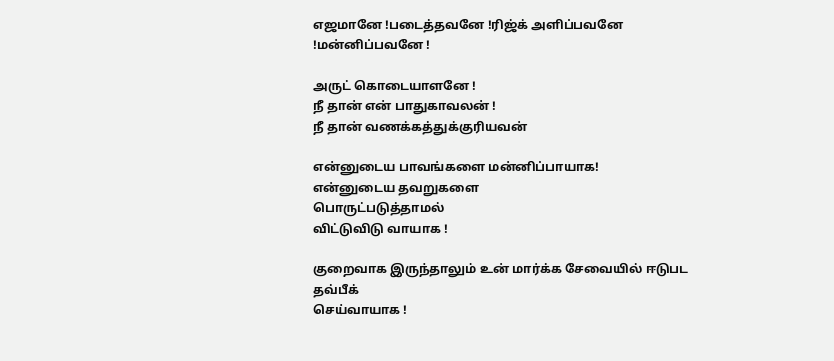எஜமானே !படைத்தவனே !ரிஜ்க் அளிப்பவனே !மன்னிப்பவனே !

அருட் கொடையாளனே !
நீ தான் என் பாதுகாவலன் !
நீ தான் வணக்கத்துக்குரியவன்

என்னுடைய பாவங்களை மன்னிப்பாயாக!
என்னுடைய தவறுகளை
பொருட்படுத்தாமல்
விட்டுவிடு வாயாக !

குறைவாக இருந்தாலும் உன் மார்க்க சேவையில் ஈடுபட தவ்பீக்
செய்வாயாக !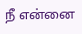நீ என்னை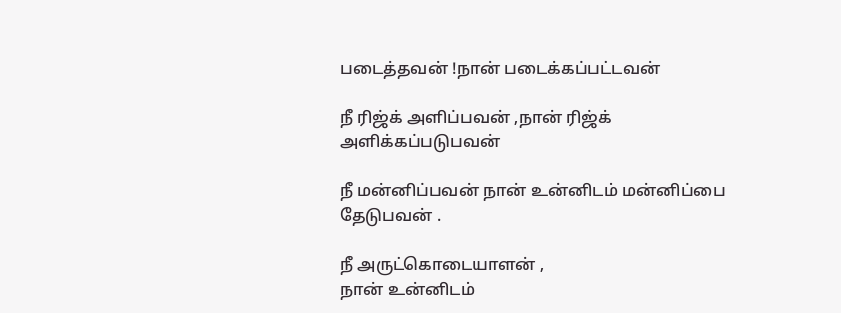படைத்தவன் !நான் படைக்கப்பட்டவன்

நீ ரிஜ்க் அளிப்பவன் ,நான் ரிஜ்க் அளிக்கப்படுபவன்

நீ மன்னிப்பவன் நான் உன்னிடம் மன்னிப்பை தேடுபவன் .

நீ அருட்கொடையாளன் ,
நான் உன்னிடம்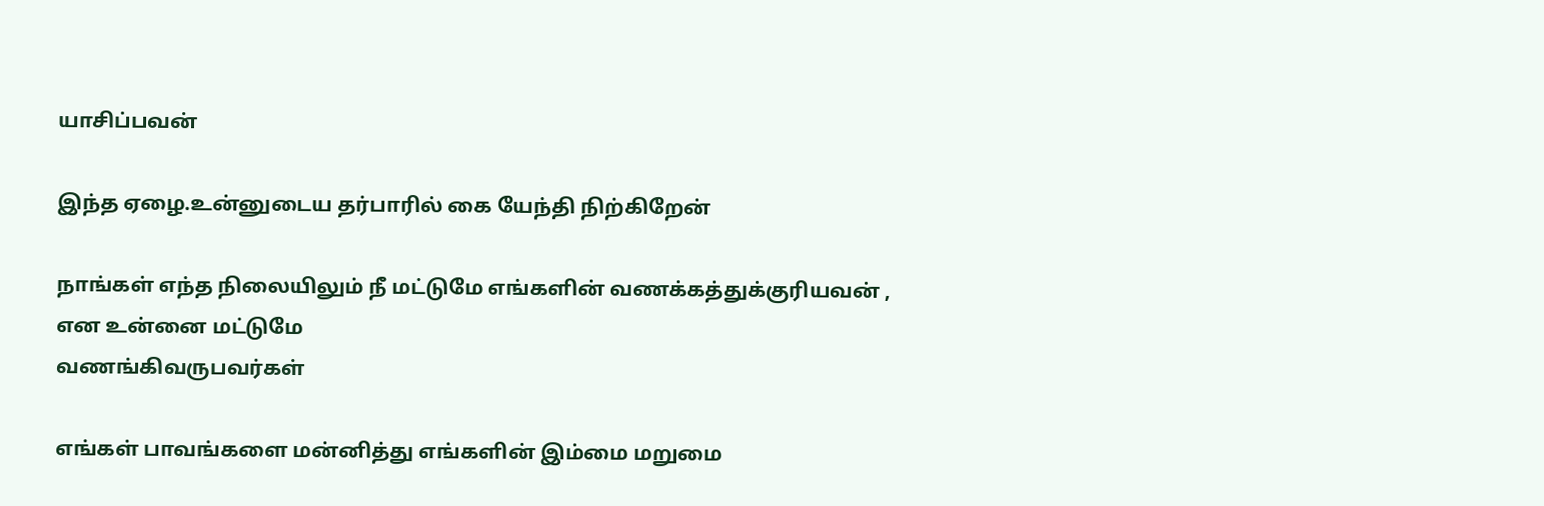யாசிப்பவன்

இந்த ஏழை.உன்னுடைய தர்பாரில் கை யேந்தி நிற்கிறேன்

நாங்கள் எந்த நிலையிலும் நீ மட்டுமே எங்களின் வணக்கத்துக்குரியவன் ,
என உன்னை மட்டுமே
வணங்கிவருபவர்கள்

எங்கள் பாவங்களை மன்னித்து எங்களின் இம்மை மறுமை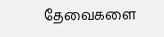தேவைகளை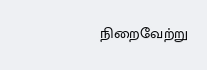நிறைவேற்று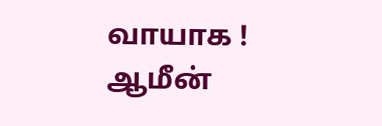வாயாக !
ஆமீன்